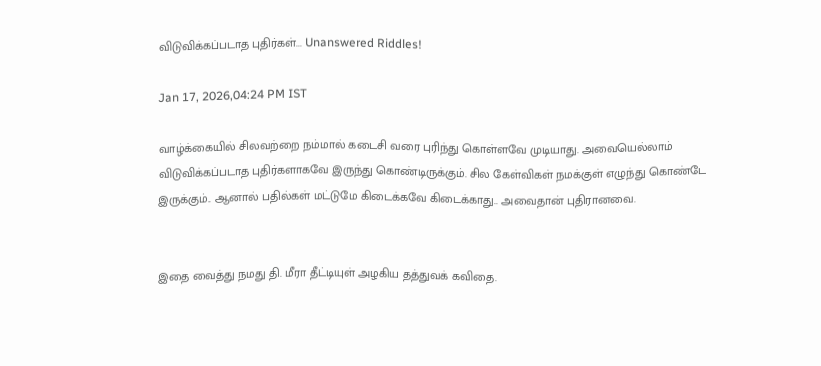விடுவிக்கப்படாத புதிர்கள்... Unanswered Riddles!

Jan 17, 2026,04:24 PM IST

வாழ்க்கையில் சிலவற்றை நம்மால் கடைசி வரை புரிந்து கொள்ளவே முடியாது. அவையெல்லாம் விடுவிக்கப்படாத புதிர்களாகவே இருந்து கொண்டிருக்கும். சில கேள்விகள் நமக்குள் எழுந்து கொண்டே இருக்கும்.. ஆனால் பதில்கள் மட்டுமே கிடைக்கவே கிடைக்காது.. அவைதான் புதிரானவை.


இதை வைத்து நமது தி. மீரா தீட்டியுள் அழகிய தத்துவக் கவிதை.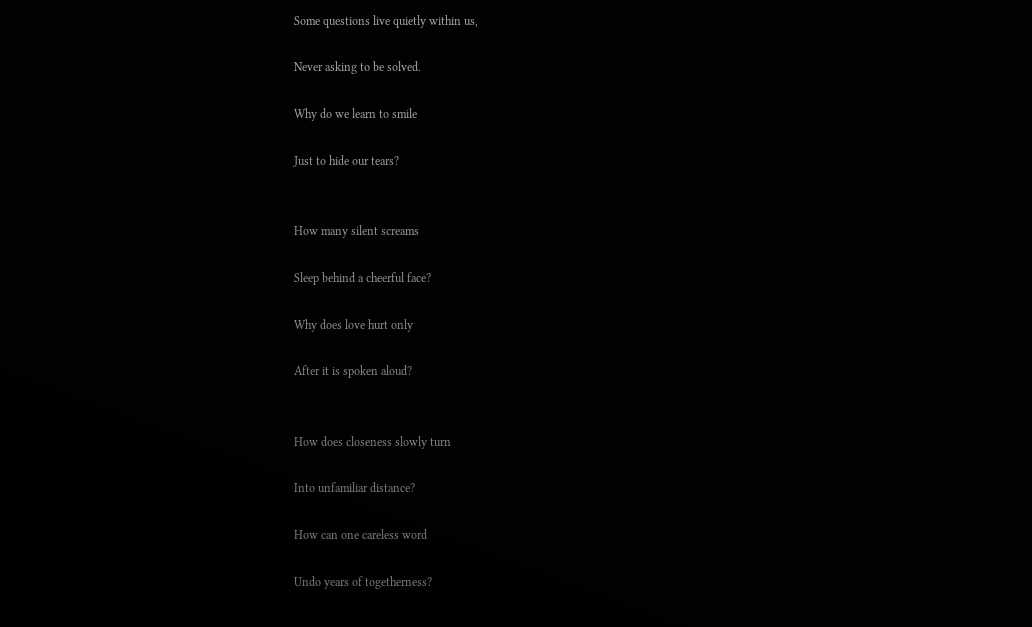Some questions live quietly within us,

Never asking to be solved.

Why do we learn to smile

Just to hide our tears?


How many silent screams

Sleep behind a cheerful face?

Why does love hurt only

After it is spoken aloud?


How does closeness slowly turn

Into unfamiliar distance?

How can one careless word

Undo years of togetherness?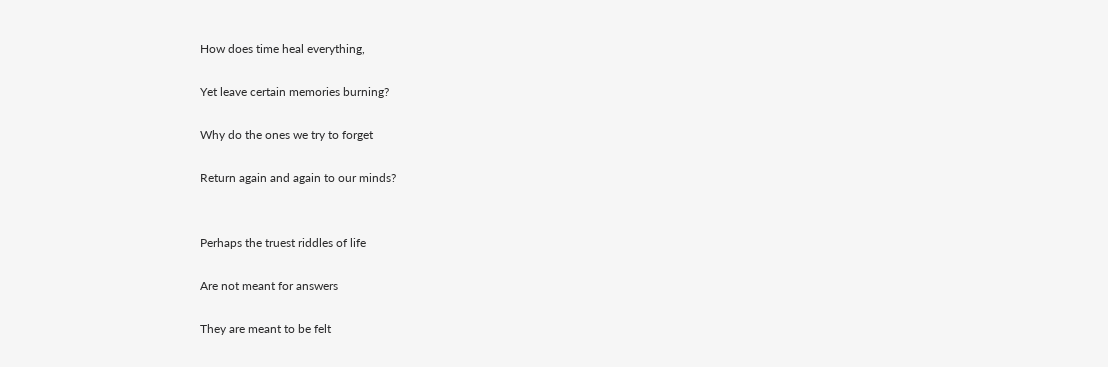How does time heal everything,

Yet leave certain memories burning?

Why do the ones we try to forget

Return again and again to our minds?


Perhaps the truest riddles of life

Are not meant for answers

They are meant to be felt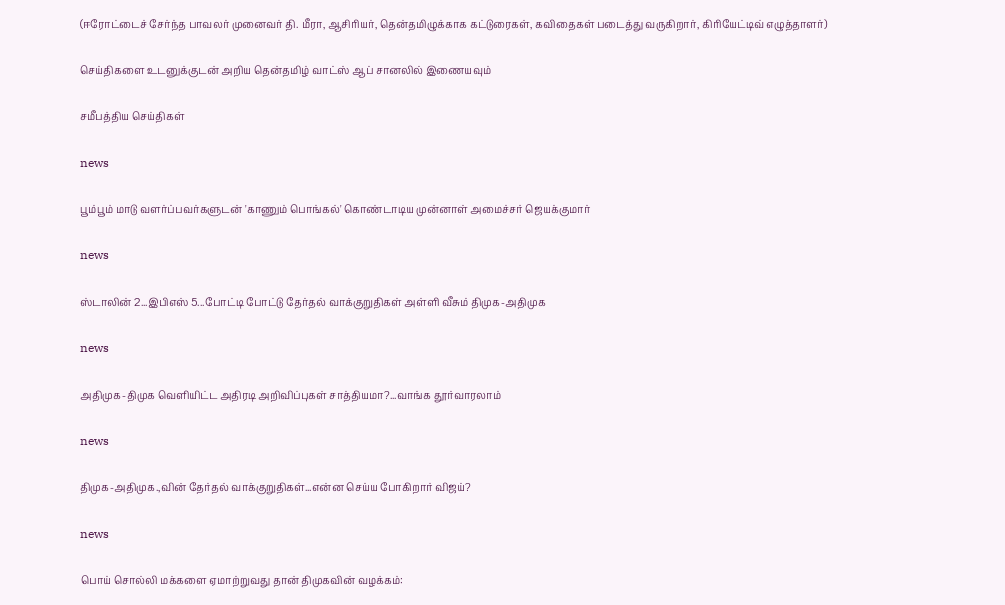(ஈரோட்டைச் சேர்ந்த பாவலர் முனைவர் தி. மீரா, ஆசிரியர், தென்தமிழுக்காக கட்டுரைகள், கவிதைகள் படைத்து வருகிறார், கிரியேட்டிவ் எழுத்தாளர்)

செய்திகளை உடனுக்குடன் அறிய தென்தமிழ் வாட்ஸ் ஆப் சானலில் இணையவும்

சமீபத்திய செய்திகள்

news

பூம்பூம் மாடு வளர்ப்பவர்களுடன் 'காணும் பொங்கல்' கொண்டாடிய முன்னாள் அமைச்சர் ஜெயக்குமார்

news

ஸ்டாலின் 2...இபிஎஸ் 5...போட்டி போட்டு தேர்தல் வாக்குறுதிகள் அள்ளி வீசும் திமுக-அதிமுக

news

அதிமுக-திமுக வெளியிட்ட அதிரடி அறிவிப்புகள் சாத்தியமா?...வாங்க தூர்வாரலாம்

news

திமுக-அதிமுக.,வின் தேர்தல் வாக்குறுதிகள்...என்ன செய்ய போகிறார் விஜய்?

news

பொய் சொல்லி மக்களை ஏமாற்றுவது தான் திமுகவின் வழக்கம்: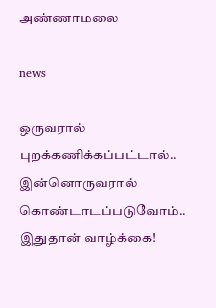அண்ணாமலை

news

ஒருவரால் புறக்கணிக்கப்பட்டால்.. இன்னொருவரால் கொண்டாடப்படுவோம்.. இதுதான் வாழ்க்கை!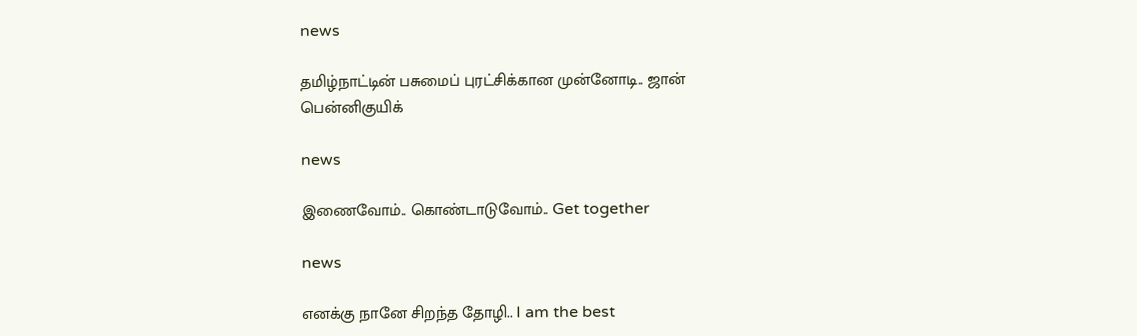news

தமிழ்நாட்டின் பசுமைப் புரட்சிக்கான முன்னோடி.. ஜான் பென்னிகுயிக்

news

இணைவோம்.. கொண்டாடுவோம்.. Get together

news

எனக்கு நானே சிறந்த தோழி.. I am the best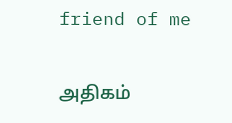friend of me

அதிகம்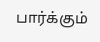பார்க்கும்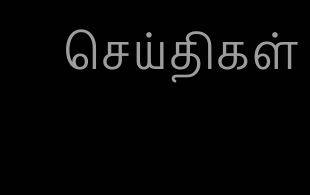செய்திகள்